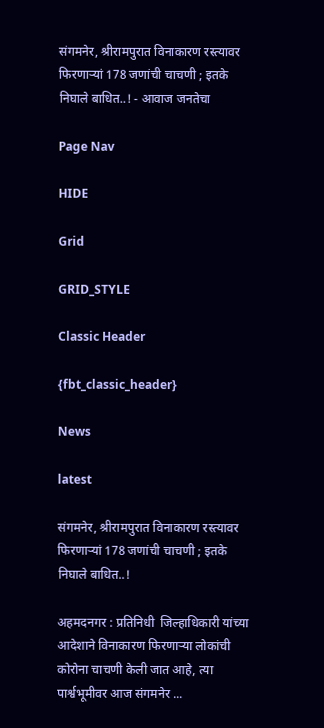संगमनेर, श्रीरामपुरात विनाकारण रस्त्यावर फिरणाऱ्यां 178 जणांची चाचणी ; इतके निघाले बाधित..! - आवाज जनतेचा

Page Nav

HIDE

Grid

GRID_STYLE

Classic Header

{fbt_classic_header}

News

latest

संगमनेर, श्रीरामपुरात विनाकारण रस्त्यावर फिरणाऱ्यां 178 जणांची चाचणी ; इतके निघाले बाधित..!

अहमदनगर : प्रतिनिधी  जिल्हाधिकारी यांच्या आदेशाने विनाकारण फिरणाऱ्या लोकांची कोरोना चाचणी केली जात आहे, त्या पार्श्वभूमीवर आज संगमनेर ...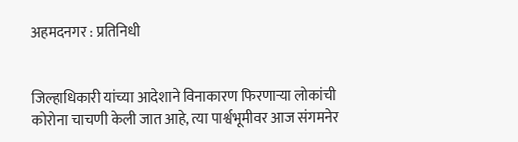अहमदनगर : प्रतिनिधी


जिल्हाधिकारी यांच्या आदेशाने विनाकारण फिरणाऱ्या लोकांची कोरोना चाचणी केली जात आहे, त्या पार्श्वभूमीवर आज संगमनेर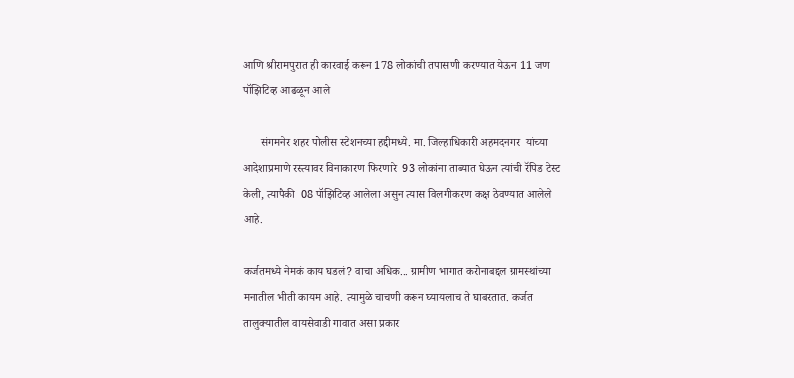आणि श्रीरामपुरात ही कारवाई करून 178 लोकांची तपासणी करण्यात येऊन 11 जण पॉझिटिव्ह आढळून आले

      संगमनेर शहर पोलीस स्टेशनच्या हद्दीमध्ये. मा. जिल्हाधिकारी अहमदनगर  यांच्या आदेशाप्रमाणे रस्त्यावर विनाकारण फिरणारे  93 लोकांना ताब्यात घेऊन त्यांची रॅपिड टेस्ट केली, त्यापैकी  08 पॉझिटिव्ह आलेला असुन त्यास विलगीकरण कक्ष ठेवण्यात आलेले आहे.

कर्जतमध्ये नेमकं काय घडलं? वाचा अधिक... ग्रामीण भागात करोनाबद्दल ग्रामस्थांच्या मनातील भीती कायम आहे. त्यामुळे चाचणी करून घ्यायलाच ते घाबरतात. कर्जत तालुक्यातील वायसेवाडी गावात असा प्रकार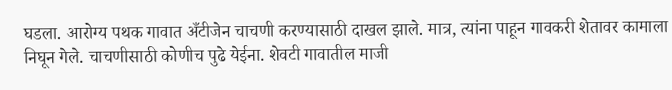घडला. आरोग्य पथक गावात अँटीजेन चाचणी करण्यासाठी दाखल झाले. मात्र, त्यांना पाहून गावकरी शेतावर कामाला निघून गेले. चाचणीसाठी कोणीच पुढे येईना. शेवटी गावातील माजी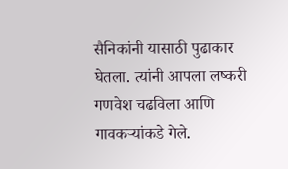सैनिकांनी यासाठी पुढाकार घेतला. त्यांनी आपला लष्करी गणवेश चढविला आणि गावकऱ्यांकडे गेले.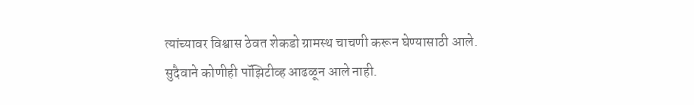त्यांच्यावर विश्वास ठेवत शेकडो ग्रामस्थ चाचणी करून घेण्यासाठी आले. सुदैवाने कोणीही पॉझिटीव्ह आढळून आले नाही.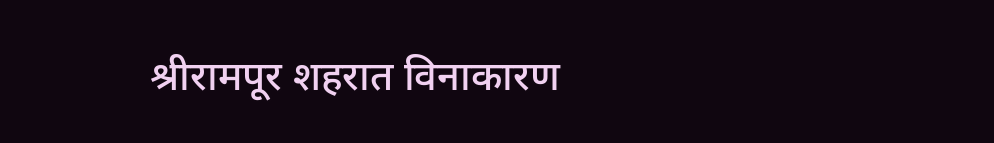श्रीरामपूर शहरात विनाकारण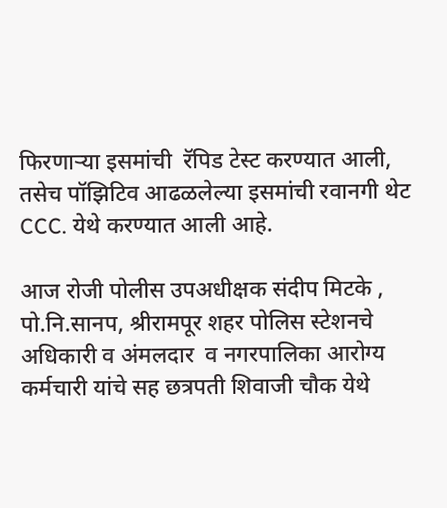फिरणाऱ्या इसमांची  रॅपिड टेस्ट करण्यात आली, तसेच पॉझिटिव आढळलेल्या इसमांची रवानगी थेट CCC. येथे करण्यात आली आहे.

आज रोजी पोलीस उपअधीक्षक संदीप मिटके ,  पो.नि.सानप, श्रीरामपूर शहर पोलिस स्टेशनचे अधिकारी व अंमलदार  व नगरपालिका आरोग्य कर्मचारी यांचे सह छत्रपती शिवाजी चौक येथे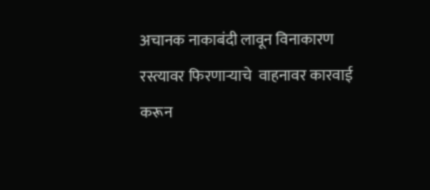अचानक नाकाबंदी लावून विनाकारण रस्त्यावर फिरणाऱ्याचे  वाहनावर कारवाई करून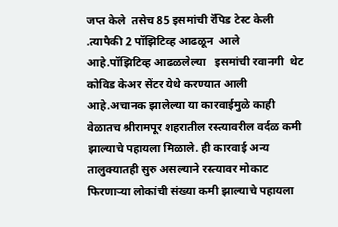जप्त केले  तसेच 85 इसमांची रॅपिड टेस्ट केली .त्यापैकी 2 पॉझिटिव्ह आढळून  आले आहे.पॉझिटिव्ह आढळलेल्या   इसमांची रवानगी  थेट कोविड केअर सेंटर येथे करण्यात आली आहे.अचानक झालेल्या या कारवाईमुळे काही वेळातच श्रीरामपूर शहरातील रस्त्यावरील वर्दळ कमी झाल्याचे पहायला मिळाले. ही कारवाई अन्य तालुक्यातही सुरु असल्याने रस्त्यावर मोकाट फिरणाऱ्या लोकांची संख्या कमी झाल्याचे पहायला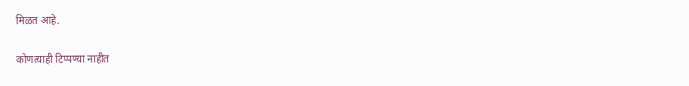मिळत आहे.

कोणत्याही टिप्पण्‍या नाहीत